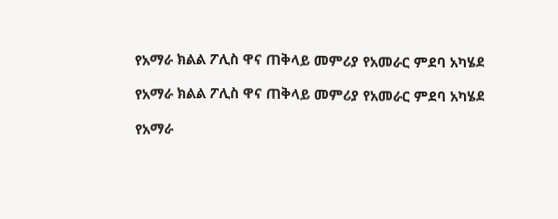የአማራ ክልል ፖሊስ ዋና ጠቅላይ መምሪያ የአመራር ምደባ አካሄደ

የአማራ ክልል ፖሊስ ዋና ጠቅላይ መምሪያ የአመራር ምደባ አካሄደ

የአማራ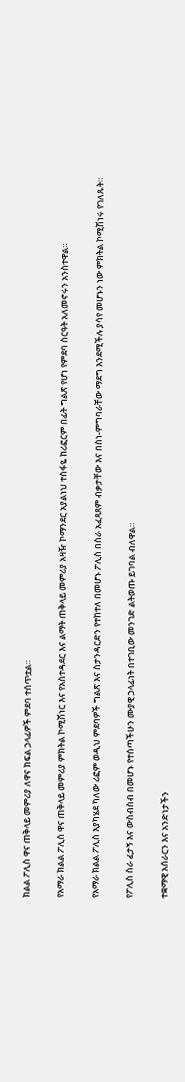ክልል ፖሊስ ዋና ጠቅላይ መምሪያ ለዋና ክፍል ኃላፊዎች ምደባ ተሰጥቷል።

የአማራ ክልል ፖሊስ ዋና ጠቅላይ መምሪያ ምክትል ኮሚሽነር እና የአስተዳደር እና ልማት ጠቅላይ መምሪያ አዛዥ ኮማንደር አያልነህ ተስፋዬ ከሪፎርም በፊት ግልጽ የሆነ የምደባ ስርዓት አለመኖሩን አንስተዋል።

የአማራ ክልል ፖሊስ እያካሄደ ካለው ሪፎም ወዲህ ምደባዎች ግልጽ እና ስታንዳርድን የተከተለ በመሆኑ ፖሊስ በስራ አፈጻጸም ብቃታቸው እና በስነ-ምግባራቸው ማደግ እንደሚችሉ ያሳየ መሆኑን ነው ምክትል ኮሚሽነሩ የገለጹት።

የፖሊስ ስራ ፈታኝ እና ውስብስብ በመሆኑ የተሰጣችሁን ሙያዊ ኃላፊነት በተገቢው መንገድ ልትወጡ ይገባል ብለዋል።

ተቋማዊ አሰራርን እና አንድነታችን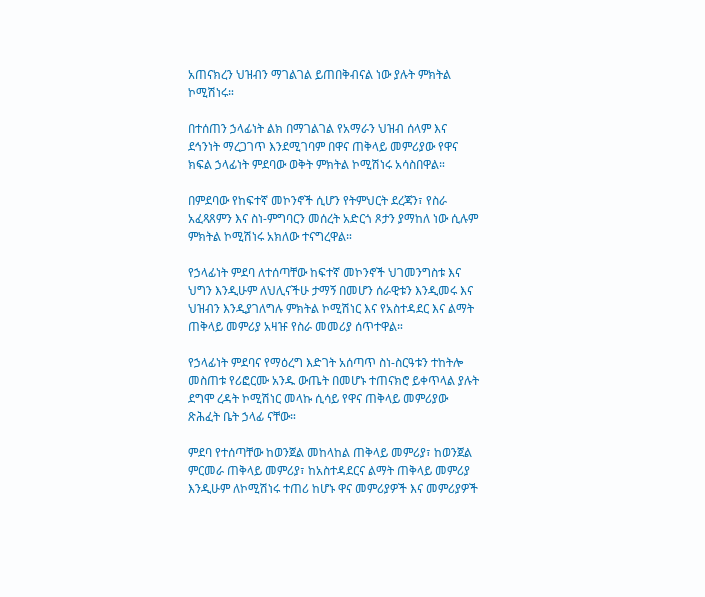አጠናክረን ህዝብን ማገልገል ይጠበቅብናል ነው ያሉት ምክትል ኮሚሽነሩ።

በተሰጠን ኃላፊነት ልክ በማገልገል የአማራን ህዝብ ሰላም እና ደኅንነት ማረጋገጥ እንደሚገባም በዋና ጠቅላይ መምሪያው የዋና ክፍል ኃላፊነት ምደባው ወቅት ምክትል ኮሚሽነሩ አሳስበዋል።

በምደባው የከፍተኛ መኮንኖች ሲሆን የትምህርት ደረጃን፣ የስራ አፈጻጸምን እና ስነ-ምግባርን መሰረት አድርጎ ጾታን ያማከለ ነው ሲሉም ምክትል ኮሚሽነሩ አክለው ተናግረዋል።

የኃላፊነት ምደባ ለተሰጣቸው ከፍተኛ መኮንኖች ህገመንግስቱ እና ህግን እንዲሁም ለህሊናችሁ ታማኝ በመሆን ሰራዊቱን እንዲመሩ እና ህዝብን እንዲያገለግሉ ምክትል ኮሚሽነር እና የአስተዳደር እና ልማት ጠቅላይ መምሪያ አዛዡ የስራ መመሪያ ሰጥተዋል።

የኃላፊነት ምደባና የማዕረግ እድገት አሰጣጥ ስነ-ስርዓቱን ተከትሎ መስጠቱ የሪፎርሙ አንዱ ውጤት በመሆኑ ተጠናክሮ ይቀጥላል ያሉት ደግሞ ረዳት ኮሚሽነር መላኩ ሲሳይ የዋና ጠቅላይ መምሪያው ጽሕፈት ቤት ኃላፊ ናቸው።

ምደባ የተሰጣቸው ከወንጀል መከላከል ጠቅላይ መምሪያ፣ ከወንጀል ምርመራ ጠቅላይ መምሪያ፣ ከአስተዳደርና ልማት ጠቅላይ መምሪያ እንዲሁም ለኮሚሽነሩ ተጠሪ ከሆኑ ዋና መምሪያዎች እና መምሪያዎች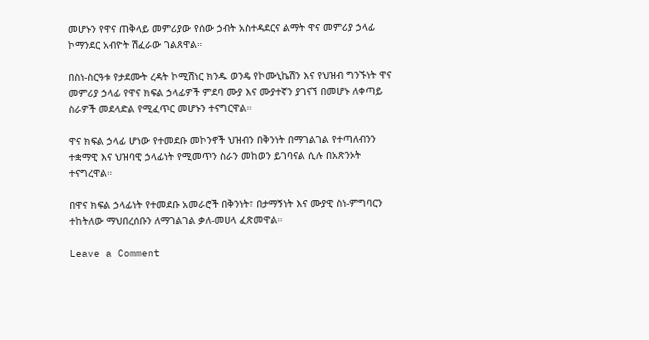መሆኑን የዋና ጠቅላይ መምሪያው የሰው ኃብት አስተዳደርና ልማት ዋና መምሪያ ኃላፊ ኮማንደር አብዮት ሽፈራው ገልጸዋል።

በስነ-ስርዓቱ የታደሙት ረዳት ኮሚሽነር ክንዱ ወንዴ የኮሙኒኬሽን እና የህዝብ ግንኙነት ዋና መምሪያ ኃላፊ የዋና ክፍል ኃላፊዎች ምደባ ሙያ እና ሙያተኛን ያገናኘ በመሆኑ ለቀጣይ ስራዎች መደላድል የሚፈጥር መሆኑን ተናግርዋል።

ዋና ክፍል ኃላፊ ሆነው የተመደቡ መኮንኖች ህዝብን በቅንነት በማገልገል የተጣለብንን ተቋማዊ እና ህዝባዊ ኃላፊነት የሚመጥን ስራን መከወን ይገባናል ሲሉ በአጽንኦት ተናግረዋል።

በዋና ክፍል ኃላፊነት የተመደቡ አመራሮች በቅንነት፣ በታማኝነት እና ሙያዊ ስነ-ምግባርን ተከትለው ማህበረሰቡን ለማገልገል ቃለ-መሀላ ፈጽመዋል።

Leave a Comment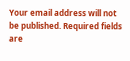Your email address will not be published. Required fields are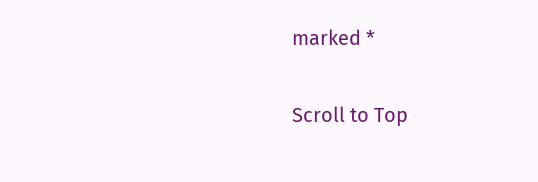marked *

Scroll to Top